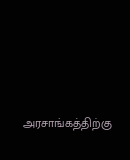அரசாங்கத்திற்கு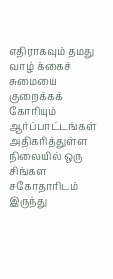எதிராகவும் தமது வாழ் க்கைச் சுமையை குறைக்கக் கோரியும் ஆர்ப்பாட்டங்கள் அதிகரித்துள்ள நிலையில் ஒரு சிங்கள சகோதாரிடம் இருந்து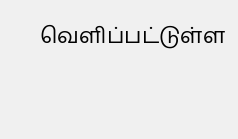வெளிப்பட்டுள்ள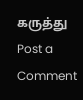கருத்து
Post a Comment